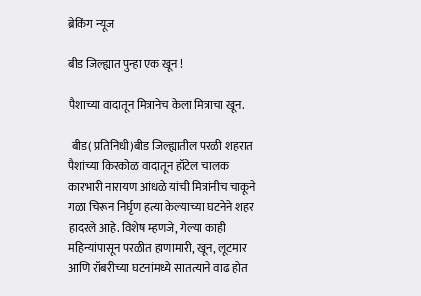ब्रेकिंग न्यूज

बीड जिल्ह्यात पुन्हा एक खून !

पैशाच्या वादातून मित्रानेच केला मित्राचा खून.

 बीड( प्रतिनिधी)बीड जिल्ह्यातील परळी शहरात पैशांच्या किरकोळ वादातून हॉटेल चालक कारभारी नारायण आंधळे यांची मित्रांनीच चाकूने गळा चिरून निर्घृण हत्या केल्याच्या घटनेने शहर हादरले आहे. विशेष म्हणजे, गेल्या काही महिन्यांपासून परळीत हाणामारी, खून, लूटमार आणि रॉबरीच्या घटनांमध्ये सातत्याने वाढ होत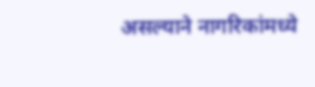असल्याने नागरिकांमध्ये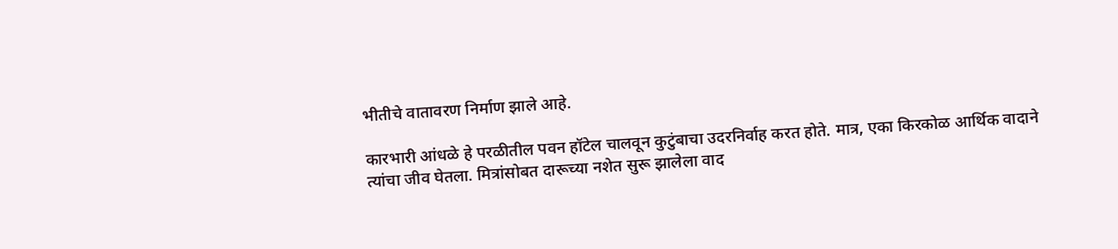भीतीचे वातावरण निर्माण झाले आहे.

कारभारी आंधळे हे परळीतील पवन हॉटेल चालवून कुटुंबाचा उदरनिर्वाह करत होते. मात्र, एका किरकोळ आर्थिक वादाने त्यांचा जीव घेतला. मित्रांसोबत दारूच्या नशेत सुरू झालेला वाद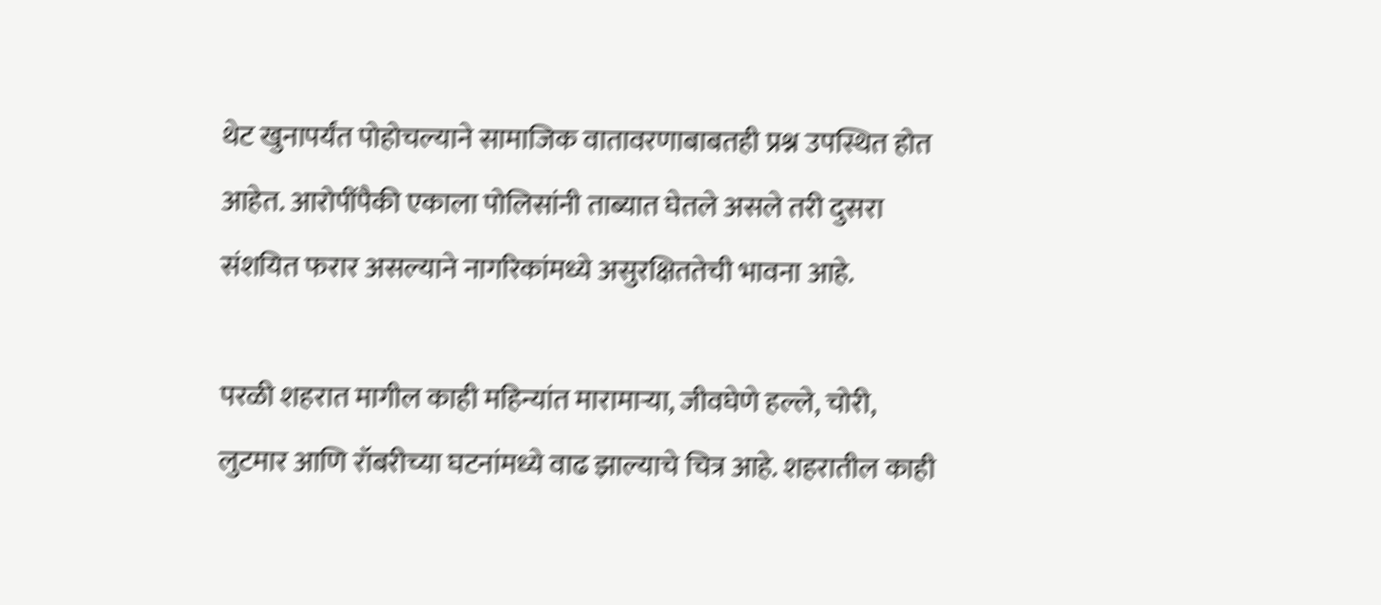थेट खुनापर्यंत पोहोचल्याने सामाजिक वातावरणाबाबतही प्रश्न उपस्थित होत आहेत. आरोपींपैकी एकाला पोलिसांनी ताब्यात घेतले असले तरी दुसरा संशयित फरार असल्याने नागरिकांमध्ये असुरक्षिततेची भावना आहे.

परळी शहरात मागील काही महिन्यांत मारामाऱ्या, जीवघेणे हल्ले, चोरी, लुटमार आणि रॉबरीच्या घटनांमध्ये वाढ झाल्याचे चित्र आहे. शहरातील काही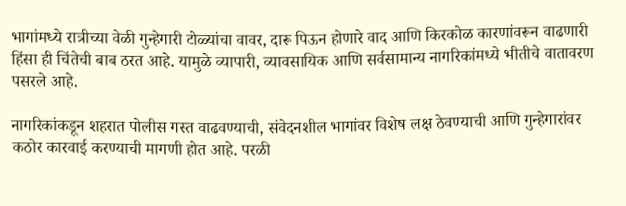भागांमध्ये रात्रीच्या वेळी गुन्हेगारी टोळ्यांचा वावर, दारू पिऊन होणारे वाद आणि किरकोळ कारणांवरून वाढणारी हिंसा ही चिंतेची बाब ठरत आहे. यामुळे व्यापारी, व्यावसायिक आणि सर्वसामान्य नागरिकांमध्ये भीतीचे वातावरण पसरले आहे.

नागरिकांकडून शहरात पोलीस गस्त वाढवण्याची, संवेदनशील भागांवर विशेष लक्ष ठेवण्याची आणि गुन्हेगारांवर कठोर कारवाई करण्याची मागणी होत आहे. परळी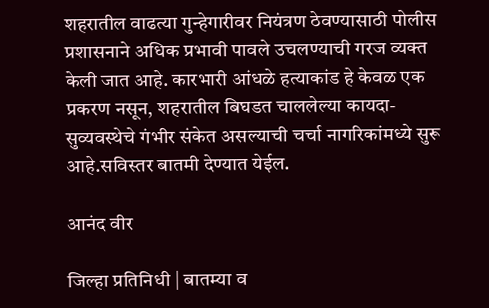शहरातील वाढत्या गुन्हेगारीवर नियंत्रण ठेवण्यासाठी पोलीस प्रशासनाने अधिक प्रभावी पावले उचलण्याची गरज व्यक्त केली जात आहे. कारभारी आंधळे हत्याकांड हे केवळ एक प्रकरण नसून, शहरातील बिघडत चाललेल्या कायदा-सुव्यवस्थेचे गंभीर संकेत असल्याची चर्चा नागरिकांमध्ये सुरू आहे.सविस्तर बातमी देण्यात येईल.

आनंद वीर

जिल्हा प्रतिनिधी | बातम्या व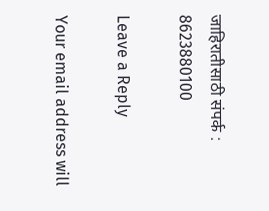जाहिरातीसाठी संपर्क : 8623880100

Leave a Reply

Your email address will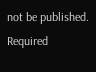not be published. Required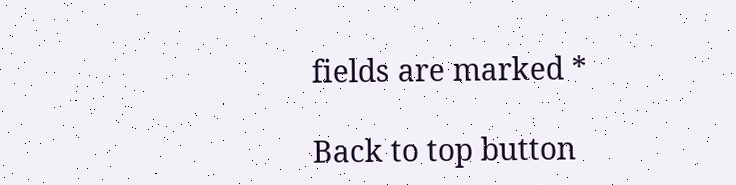fields are marked *

Back to top button